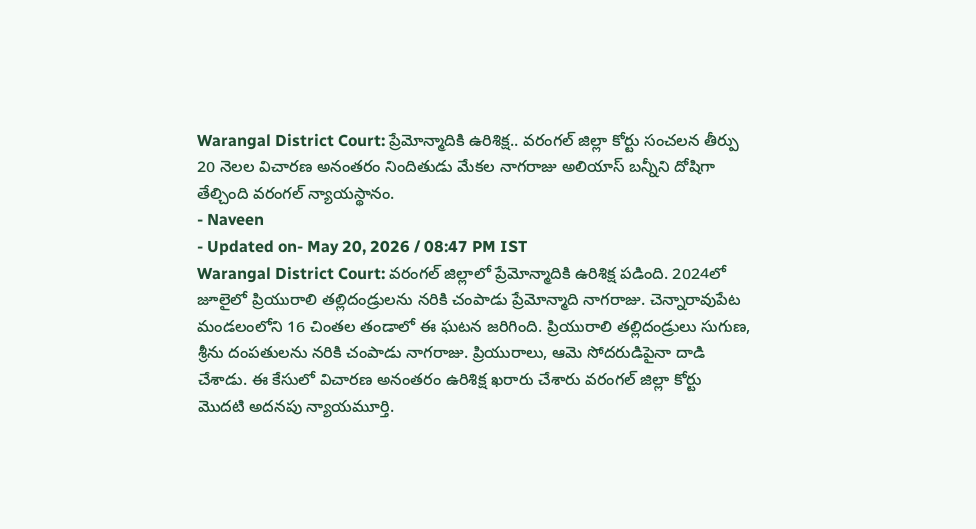Warangal District Court: ప్రేమోన్మాదికి ఉరిశిక్ష.. వరంగల్ జిల్లా కోర్టు సంచలన తీర్పు
20 నెలల విచారణ అనంతరం నిందితుడు మేకల నాగరాజు అలియాస్ బన్నీని దోషిగా తేల్చింది వరంగల్ న్యాయస్థానం.
- Naveen
- Updated on- May 20, 2026 / 08:47 PM IST
Warangal District Court: వరంగల్ జిల్లాలో ప్రేమోన్మాదికి ఉరిశిక్ష పడింది. 2024లో జూలైలో ప్రియురాలి తల్లిదండ్రులను నరికి చంపాడు ప్రేమోన్మాది నాగరాజు. చెన్నారావుపేట మండలంలోని 16 చింతల తండాలో ఈ ఘటన జరిగింది. ప్రియురాలి తల్లిదండ్రులు సుగుణ, శ్రీను దంపతులను నరికి చంపాడు నాగరాజు. ప్రియురాలు, ఆమె సోదరుడిపైనా దాడి చేశాడు. ఈ కేసులో విచారణ అనంతరం ఉరిశిక్ష ఖరారు చేశారు వరంగల్ జిల్లా కోర్టు మొదటి అదనపు న్యాయమూర్తి.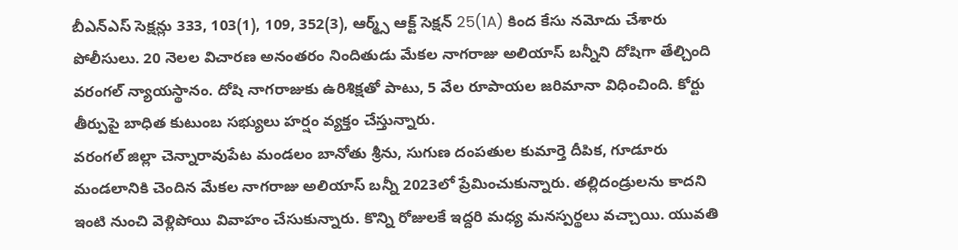బీఎన్ఎస్ సెక్షన్లు 333, 103(1), 109, 352(3), ఆర్మ్స్ ఆక్ట్ సెక్షన్ 25(1A) కింద కేసు నమోదు చేశారు పోలీసులు. 20 నెలల విచారణ అనంతరం నిందితుడు మేకల నాగరాజు అలియాస్ బన్నీని దోషిగా తేల్చింది వరంగల్ న్యాయస్థానం. దోషి నాగరాజుకు ఉరిశిక్షతో పాటు, 5 వేల రూపాయల జరిమానా విధించింది. కోర్టు తీర్పుపై బాధిత కుటుంబ సభ్యులు హర్షం వ్యక్తం చేస్తున్నారు.
వరంగల్ జిల్లా చెన్నారావుపేట మండలం బానోతు శ్రీను, సుగుణ దంపతుల కుమార్తె దీపిక, గూడూరు మండలానికి చెందిన మేకల నాగరాజు అలియాస్ బన్నీ 2023లో ప్రేమించుకున్నారు. తల్లిదండ్రులను కాదని ఇంటి నుంచి వెళ్లిపోయి వివాహం చేసుకున్నారు. కొన్ని రోజులకే ఇద్దరి మధ్య మనస్పర్థలు వచ్చాయి. యువతి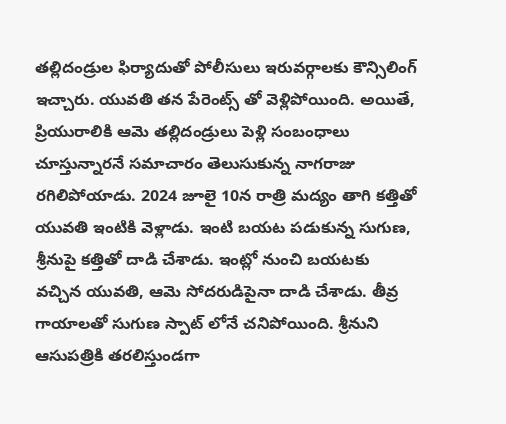తల్లిదండ్రుల ఫిర్యాదుతో పోలీసులు ఇరువర్గాలకు కౌన్సిలింగ్ ఇచ్చారు. యువతి తన పేరెంట్స్ తో వెళ్లిపోయింది. అయితే, ప్రియురాలికి ఆమె తల్లిదండ్రులు పెళ్లి సంబంధాలు చూస్తున్నారనే సమాచారం తెలుసుకున్న నాగరాజు రగిలిపోయాడు. 2024 జూలై 10న రాత్రి మద్యం తాగి కత్తితో యువతి ఇంటికి వెళ్లాడు. ఇంటి బయట పడుకున్న సుగుణ, శ్రీనుపై కత్తితో దాడి చేశాడు. ఇంట్లో నుంచి బయటకు వచ్చిన యువతి, ఆమె సోదరుడిపైనా దాడి చేశాడు. తీవ్ర గాయాలతో సుగుణ స్పాట్ లోనే చనిపోయింది. శ్రీనుని ఆసుపత్రికి తరలిస్తుండగా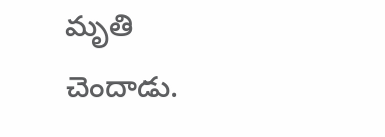మృతి చెందాడు.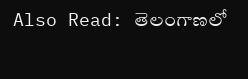Also Read: తెలంగాణలో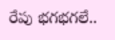రేపు భగభగలే..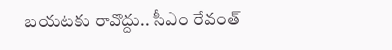బయటకు రావొద్దు.. సీఎం రేవంత్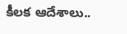కీలక ఆదేశాలు..